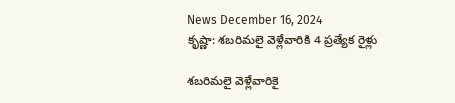News December 16, 2024
కృష్ణా: శబరిమలై వెళ్లేవారికి 4 ప్రత్యేక రైళ్లు

శబరిమలై వెళ్లేవారికై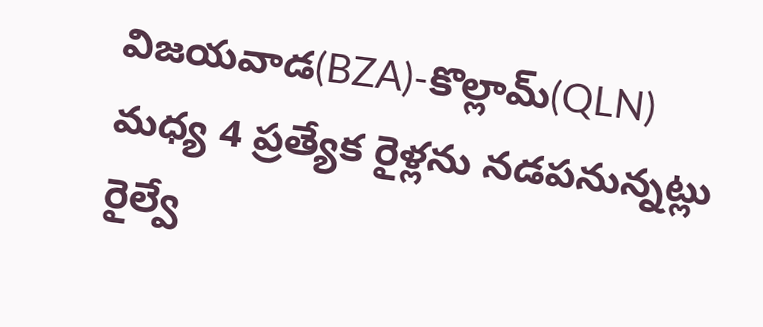విజయవాడ(BZA)-కొల్లామ్(QLN) మధ్య 4 ప్రత్యేక రైళ్లను నడపనున్నట్లు రైల్వే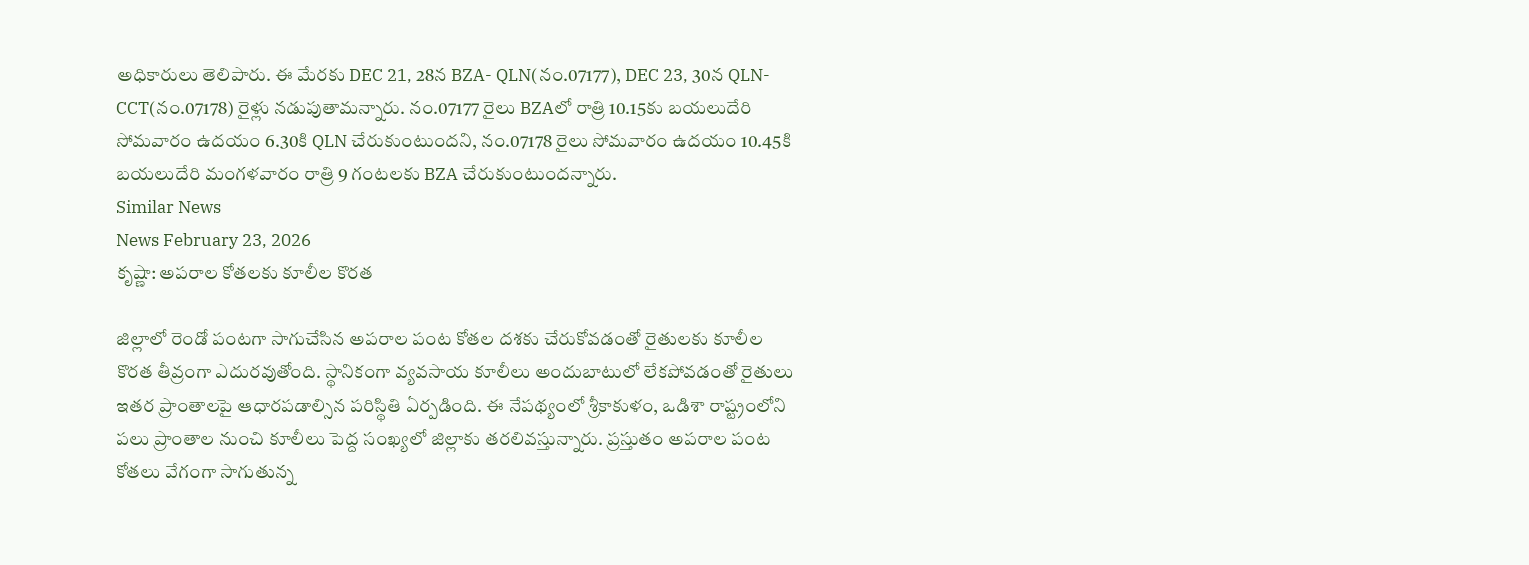అధికారులు తెలిపారు. ఈ మేరకు DEC 21, 28న BZA- QLN(నం.07177), DEC 23, 30న QLN-CCT(నం.07178) రైళ్లు నడుపుతామన్నారు. నం.07177 రైలు BZAలో రాత్రి 10.15కు బయలుదేరి సోమవారం ఉదయం 6.30కి QLN చేరుకుంటుందని, నం.07178 రైలు సోమవారం ఉదయం 10.45కి బయలుదేరి మంగళవారం రాత్రి 9 గంటలకు BZA చేరుకుంటుందన్నారు.
Similar News
News February 23, 2026
కృష్ణా: అపరాల కోతలకు కూలీల కొరత

జిల్లాలో రెండో పంటగా సాగుచేసిన అపరాల పంట కోతల దశకు చేరుకోవడంతో రైతులకు కూలీల కొరత తీవ్రంగా ఎదురవుతోంది. స్థానికంగా వ్యవసాయ కూలీలు అందుబాటులో లేకపోవడంతో రైతులు ఇతర ప్రాంతాలపై ఆధారపడాల్సిన పరిస్థితి ఏర్పడింది. ఈ నేపథ్యంలో శ్రీకాకుళం, ఒడిశా రాష్ట్రంలోని పలు ప్రాంతాల నుంచి కూలీలు పెద్ద సంఖ్యలో జిల్లాకు తరలివస్తున్నారు. ప్రస్తుతం అపరాల పంట కోతలు వేగంగా సాగుతున్న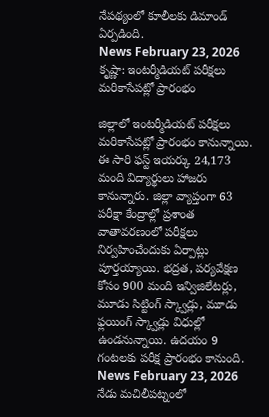నేపథ్యంలో కూలీలకు డిమాండ్ ఏర్పడింది.
News February 23, 2026
కృష్ణా: ఇంటర్మీడియట్ పరీక్షలు మరికాసేపట్లో ప్రారంభం

జిల్లాలో ఇంటర్మీడియట్ పరీక్షలు మరికాసేపట్లో ప్రారంభం కానున్నాయి. ఈ సారి ఫస్ట్ ఇయర్కు 24,173 మంది విద్యార్థులు హాజరు కానున్నారు. జిల్లా వ్యాప్తంగా 63 పరీక్షా కేంద్రాల్లో ప్రశాంత వాతావరణంలో పరీక్షలు నిర్వహించేందుకు ఏర్పాట్లు పూర్తయ్యాయి. భద్రత, పర్యవేక్షణ కోసం 900 మంది ఇన్విజిలేటర్లు, మూడు సిట్టింగ్ స్క్వాడ్లు, మూడు ఫ్లయింగ్ స్క్వాడ్లు విధుల్లో ఉండనున్నాయి. ఉదయం 9 గంటలకు పరీక్ష ప్రారంభం కానుంది.
News February 23, 2026
నేడు మచిలీపట్నంలో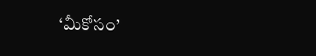‘మీకోసం’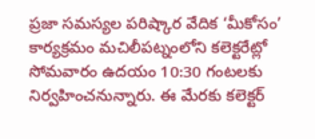ప్రజా సమస్యల పరిష్కార వేదిక ‘మీకోసం’ కార్యక్రమం మచిలీపట్నంలోని కలెక్టరేట్లో సోమవారం ఉదయం 10:30 గంటలకు నిర్వహించనున్నారు. ఈ మేరకు కలెక్టర్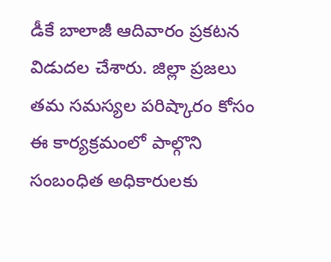డీకే బాలాజీ ఆదివారం ప్రకటన విడుదల చేశారు. జిల్లా ప్రజలు తమ సమస్యల పరిష్కారం కోసం ఈ కార్యక్రమంలో పాల్గొని సంబంధిత అధికారులకు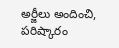అర్జీలు అందించి, పరిష్కారం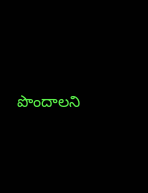పొందాలని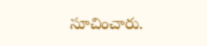సూచించారు.